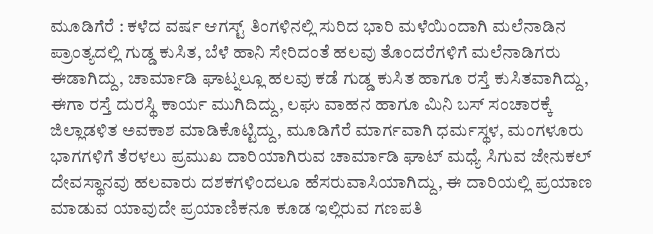ಮೂಡಿಗೆರೆ : ಕಳೆದ ವರ್ಷ ಆಗಸ್ಟ್ ತಿಂಗಳಿನಲ್ಲಿ ಸುರಿದ ಭಾರಿ ಮಳೆಯಿಂದಾಗಿ ಮಲೆನಾಡಿನ ಪ್ರಾಂತ್ಯದಲ್ಲಿ ಗುಡ್ಡ ಕುಸಿತ, ಬೆಳೆ ಹಾನಿ ಸೇರಿದಂತೆ ಹಲವು ತೊಂದರೆಗಳಿಗೆ ಮಲೆನಾಡಿಗರು ಈಡಾಗಿದ್ದು, ಚಾರ್ಮಾಡಿ ಘಾಟ್ನಲ್ಲೂ ಹಲವು ಕಡೆ ಗುಡ್ಡ ಕುಸಿತ ಹಾಗೂ ರಸ್ತೆ ಕುಸಿತವಾಗಿದ್ದು, ಈಗಾ ರಸ್ತೆ ದುರಸ್ಥಿ ಕಾರ್ಯ ಮುಗಿದಿದ್ದು, ಲಘು ವಾಹನ ಹಾಗೂ ಮಿನಿ ಬಸ್ ಸಂಚಾರಕ್ಕೆ ಜಿಲ್ಲಾಡಳಿತ ಅವಕಾಶ ಮಾಡಿಕೊಟ್ಟಿದ್ದು, ಮೂಡಿಗೆರೆ ಮಾರ್ಗವಾಗಿ ಧರ್ಮಸ್ಥಳ, ಮಂಗಳೂರು ಭಾಗಗಳಿಗೆ ತೆರಳಲು ಪ್ರಮುಖ ದಾರಿಯಾಗಿರುವ ಚಾರ್ಮಾಡಿ ಘಾಟ್ ಮಧ್ಯೆ ಸಿಗುವ ಜೇನುಕಲ್ ದೇವಸ್ಥಾನವು ಹಲವಾರು ದಶಕಗಳಿಂದಲೂ ಹೆಸರುವಾಸಿಯಾಗಿದ್ದು, ಈ ದಾರಿಯಲ್ಲಿ ಪ್ರಯಾಣ ಮಾಡುವ ಯಾವುದೇ ಪ್ರಯಾಣಿಕನೂ ಕೂಡ ಇಲ್ಲಿರುವ ಗಣಪತಿ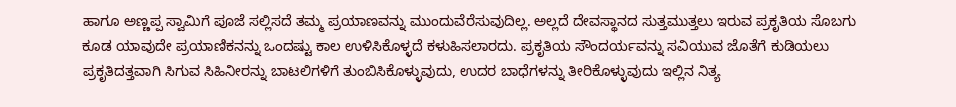ಹಾಗೂ ಅಣ್ಣಪ್ಪ ಸ್ವಾಮಿಗೆ ಪೂಜೆ ಸಲ್ಲಿಸದೆ ತಮ್ಮ ಪ್ರಯಾಣವನ್ನು ಮುಂದುವೆರೆಸುವುದಿಲ್ಲ. ಅಲ್ಲದೆ ದೇವಸ್ಥಾನದ ಸುತ್ತಮುತ್ತಲು ಇರುವ ಪ್ರಕೃತಿಯ ಸೊಬಗು ಕೂಡ ಯಾವುದೇ ಪ್ರಯಾಣಿಕನನ್ನು ಒಂದಷ್ಟು ಕಾಲ ಉಳಿಸಿಕೊಳ್ಳದೆ ಕಳುಹಿಸಲಾರದು. ಪ್ರಕೃತಿಯ ಸೌಂದರ್ಯವನ್ನು ಸವಿಯುವ ಜೊತೆಗೆ ಕುಡಿಯಲು ಪ್ರಕೃತಿದತ್ತವಾಗಿ ಸಿಗುವ ಸಿಹಿನೀರನ್ನು ಬಾಟಲಿಗಳಿಗೆ ತುಂಬಿಸಿಕೊಳ್ಳುವುದು, ಉದರ ಬಾಧೆಗಳನ್ನು ತೀರಿಕೊಳ್ಳುವುದು ಇಲ್ಲಿನ ನಿತ್ಯ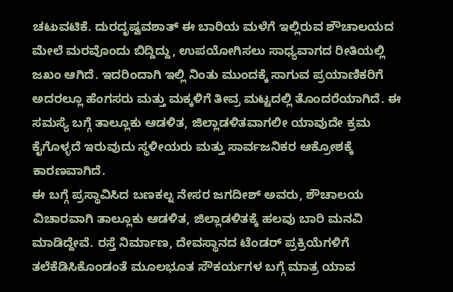ಚಟುವಟಿಕೆ. ದುರದೃಷ್ವವಶಾತ್ ಈ ಬಾರಿಯ ಮಳೆಗೆ ಇಲ್ಲಿರುವ ಶೌಚಾಲಯದ ಮೇಲೆ ಮರವೊಂದು ಬಿದ್ದಿದ್ದು, ಉಪಯೋಗಿಸಲು ಸಾಧ್ಯವಾಗದ ರೀತಿಯಲ್ಲಿ ಜಖಂ ಆಗಿದೆ. ಇದರಿಂದಾಗಿ ಇಲ್ಲಿ ನಿಂತು ಮುಂದಕ್ಕೆ ಸಾಗುವ ಪ್ರಯಾಣಿಕರಿಗೆ ಅದರಲ್ಲೂ ಹೆಂಗಸರು ಮತ್ತು ಮಕ್ಕಳಿಗೆ ತೀವ್ರ ಮಟ್ಟದಲ್ಲಿ ತೊಂದರೆಯಾಗಿದೆ. ಈ ಸಮಸ್ಯೆ ಬಗ್ಗೆ ತಾಲ್ಲೂಕು ಆಡಳಿತ, ಜಿಲ್ಲಾಡಳಿತವಾಗಲೀ ಯಾವುದೇ ಕ್ರಮ ಕೈಗೊಳ್ಳದೆ ಇರುವುದು ಸ್ಥಳೀಯರು ಮತ್ತು ಸಾರ್ವಜನಿಕರ ಆಕ್ರೋಶಕ್ಕೆ ಕಾರಣವಾಗಿದೆ.
ಈ ಬಗ್ಗೆ ಪ್ರಸ್ಥಾವಿಸಿದ ಬಣಕಲ್ನ ನೇಸರ ಜಗದೀಶ್ ಅವರು, ಶೌಚಾಲಯ ವಿಚಾರವಾಗಿ ತಾಲ್ಲೂಕು ಆಡಳಿತ, ಜಿಲ್ಲಾಡಳಿತಕ್ಕೆ ಹಲವು ಬಾರಿ ಮನವಿ ಮಾಡಿದ್ದೇವೆ. ರಸ್ತೆ ನಿರ್ಮಾಣ, ದೇವಸ್ಥಾನದ ಟೆಂಡರ್ ಪ್ರಕ್ರಿಯೆಗಳಿಗೆ ತಲೆಕೆಡಿಸಿಕೊಂಡಂತೆ ಮೂಲಭೂತ ಸೌಕರ್ಯಗಳ ಬಗ್ಗೆ ಮಾತ್ರ ಯಾವ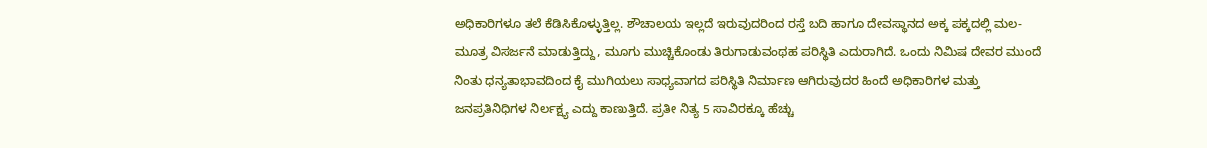ಅಧಿಕಾರಿಗಳೂ ತಲೆ ಕೆಡಿಸಿಕೊಳ್ಳುತ್ತಿಲ್ಲ. ಶೌಚಾಲಯ ಇಲ್ಲದೆ ಇರುವುದರಿಂದ ರಸ್ತೆ ಬದಿ ಹಾಗೂ ದೇವಸ್ಥಾನದ ಅಕ್ಕ ಪಕ್ಕದಲ್ಲಿ ಮಲ-ಮೂತ್ರ ವಿಸರ್ಜನೆ ಮಾಡುತ್ತಿದ್ದು, ಮೂಗು ಮುಚ್ಚಿಕೊಂಡು ತಿರುಗಾಡುವಂಥಹ ಪರಿಸ್ಥಿತಿ ಎದುರಾಗಿದೆ. ಒಂದು ನಿಮಿಷ ದೇವರ ಮುಂದೆ ನಿಂತು ಧನ್ಯತಾಭಾವದಿಂದ ಕೈ ಮುಗಿಯಲು ಸಾಧ್ಯವಾಗದ ಪರಿಸ್ಥಿತಿ ನಿರ್ಮಾಣ ಆಗಿರುವುದರ ಹಿಂದೆ ಅಧಿಕಾರಿಗಳ ಮತ್ತು ಜನಪ್ರತಿನಿಧಿಗಳ ನಿರ್ಲಕ್ಷ್ಯ ಎದ್ದು ಕಾಣುತ್ತಿದೆ. ಪ್ರತೀ ನಿತ್ಯ 5 ಸಾವಿರಕ್ಕೂ ಹೆಚ್ಚು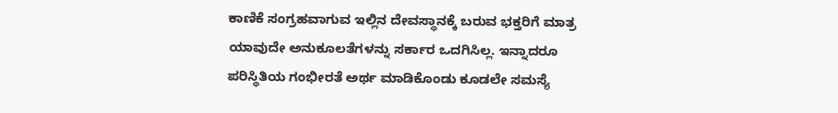ಕಾಣಿಕೆ ಸಂಗ್ರಹವಾಗುವ ಇಲ್ಲಿನ ದೇವಸ್ಥಾನಕ್ಕೆ ಬರುವ ಭಕ್ತರಿಗೆ ಮಾತ್ರ ಯಾವುದೇ ಅನುಕೂಲತೆಗಳನ್ನು ಸರ್ಕಾರ ಒದಗಿಸಿಲ್ಲ. ಇನ್ನಾದರೂ ಪರಿಸ್ಥಿತಿಯ ಗಂಭೀರತೆ ಅರ್ಥ ಮಾಡಿಕೊಂಡು ಕೂಡಲೇ ಸಮಸ್ಯೆ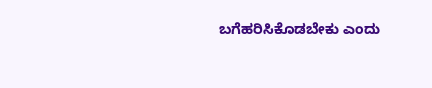ಬಗೆಹರಿಸಿಕೊಡಬೇಕು ಎಂದು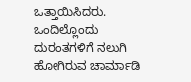ಒತ್ತಾಯಿಸಿದರು.
ಒಂದಿಲ್ಲೊಂದು ದುರಂತಗಳಿಗೆ ನಲುಗಿ ಹೋಗಿರುವ ಚಾರ್ಮಾಡಿ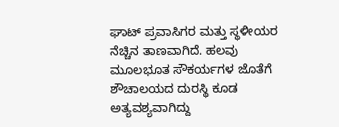ಘಾಟ್ ಪ್ರವಾಸಿಗರ ಮತ್ತು ಸ್ಥಳೀಯರ ನೆಚ್ಚಿನ ತಾಣವಾಗಿದೆ. ಹಲವು ಮೂಲಭೂತ ಸೌಕರ್ಯಗಳ ಜೊತೆಗೆ ಶೌಚಾಲಯದ ದುರಸ್ಥಿ ಕೂಡ ಅತ್ಯವಶ್ಯವಾಗಿದ್ದು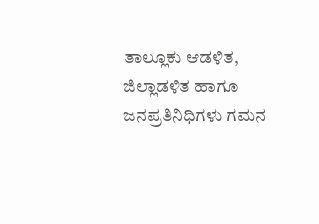ತಾಲ್ಲೂಕು ಆಡಳಿತ, ಜಿಲ್ಲಾಡಳಿತ ಹಾಗೂ ಜನಪ್ರತಿನಿಧಿಗಳು ಗಮನ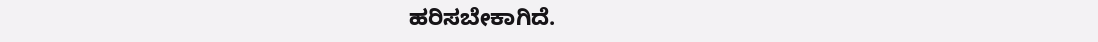ಹರಿಸಬೇಕಾಗಿದೆ.